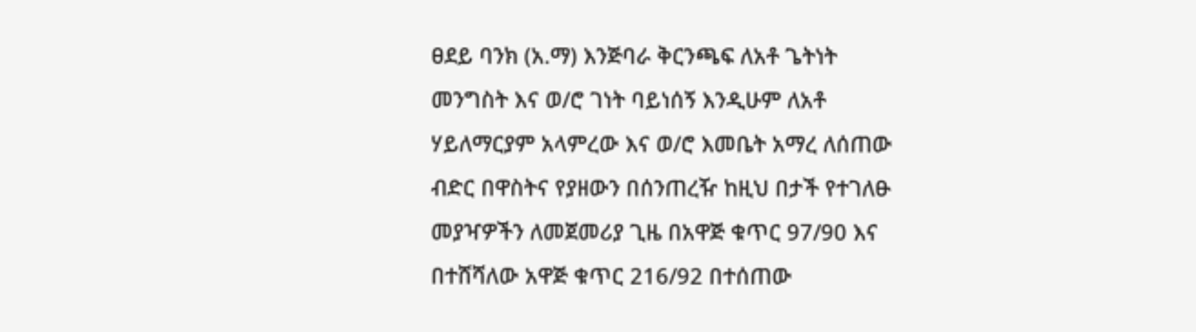ፀደይ ባንክ (አ.ማ) እንጅባራ ቅርንጫፍ ለአቶ ጌትነት መንግስት እና ወ/ሮ ገነት ባይነሰኝ እንዲሁም ለአቶ ሃይለማርያም አላምረው እና ወ/ሮ እመቤት አማረ ለሰጠው ብድር በዋስትና የያዘውን በሰንጠረዥ ከዚህ በታች የተገለፁ መያዣዎችን ለመጀመሪያ ጊዜ በአዋጅ ቁጥር 97/90 እና በተሸሻለው አዋጅ ቁጥር 216/92 በተሰጠው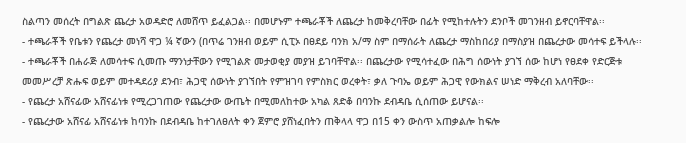ስልጣን መሰረት በግልጽ ጨረታ አወዳድሮ ለመሸጥ ይፈልጋል፡፡ በመሆኑም ተጫራቾች ለጨረታ ከመቅረባቸው በፊት የሚከተሉትን ደንቦች መገንዘብ ይኖርባቸዋል፡፡
- ተጫራቾች የቤቱን የጨረታ መነሻ ዋጋ ¼ ኛውን (በጥሬ ገንዘብ ወይም ሲፒኦ በፀደይ ባንክ አ/ማ ስም በማሰራት ለጨረታ ማስከበሪያ በማስያዝ በጨረታው መሳተፍ ይችላሉ፡፡
- ተጫራቾች በሐራጅ ለመሳተፍ ሲመጡ ማንነታቸውን የሚገልጽ መታወቂያ መያዝ ይገባቸዋል፡፡ በጨረታው የሚሳተፈው በሕግ ሰውነት ያገኘ ሰው ከሆነ የፀደቀ የድርጅቱ መመሥረቻ ጽሑፍ ወይም መተዳደሪያ ደንብ፣ ሕጋዊ ሰውነት ያገኘበት የምዝገባ የምስክር ወረቀት፣ ቃለ ጉባኤ ወይም ሕጋዊ የውክልና ሠነድ ማቅረብ አለባቸው፡፡
- የጨረታ አሸናፊው አሸናፊነቱ የሚረጋገጠው የጨረታው ውጤት በሚመለከተው አካል ጸድቆ በባንኩ ደብዳቤ ሲሰጠው ይሆናል፡፡
- የጨረታው አሸናፊ አሸናፊነቱ ከባንኩ በደብዳቤ ከተገለፀለት ቀን ጀምሮ ያሸነፈበትን ጠቅላላ ዋጋ በ15 ቀን ውስጥ አጠቃልሎ ከፍሎ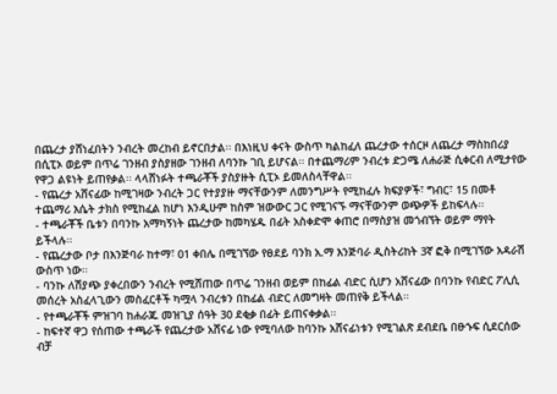በጨረታ ያሸነፈበትን ንብረት መረከብ ይኖርበታል፡፡ በእነዚህ ቀናት ውስጥ ካልከፈለ ጨረታው ተሰርዞ ለጨረታ ማስከበሪያ በሲፒኦ ወይም በጥሬ ገንዘብ ያስያዘው ገንዘብ ለባንኩ ገቢ ይሆናል፡፡ በተጨማሪም ንብረቱ ድጋሜ ለሐራጅ ሲቀርብ ለሚታየው የዋጋ ልዩነት ይጠየቃል፡፡ ላላሸነፉት ተጫራቾች ያስያዙት ሲፒኦ ይመለስላቸዋል፡፡
- የጨረታ አሸናፊው ከሚገዛው ንብረት ጋር የተያያዙ ማናቸውንም ለመንግሥት የሚከፈሉ ክፍያዎች፣ ግብር፣ 15 በመቶ ተጨማሪ እሴት ታክስ የሚከፈል ከሆነ እንዲሁም ከስም ዝውውር ጋር የሚገናኙ ማናቸውንም ወጭዎች ይከፍላሉ፡፡
- ተጫራቾች ቤቱን በባንኩ አማካኝነት ጨረታው ከመካሄዱ በፊት አስቀድሞ ቀጠሮ በማስያዝ መጎብኘት ወይም ማየት ይችላሉ፡፡
- የጨረታው ቦታ በእንጅባራ ከተማ፣ 01 ቀበሌ በሚገኘው የፀደይ ባንክ አ.ማ እንጅባራ ዲስትሪከት 3ኛ ፎቅ በሚገኘው አዳራሽ ውስጥ ነው፡፡
- ባንኩ ለሽያጭ ያቀረበውን ንብረት የሚሸጠው በጥሬ ገንዘብ ወይም በከፊል ብድር ሲሆን አሸናፊው በባንኩ የብድር ፖሊሲ መሰረት አስፈላጊውን መስፈርቶች ካሟላ ንብረቱን በከፊል ብድር ለመግዛት መጠየቅ ይችላል፡፡
- የተጫራቾች ምዝገባ ከሐራጁ መዝጊያ ሰዓት 30 ደቂቃ በፊት ይጠናቀቃል፡፡
- ከፍተኛ ዋጋ የሰጠው ተጫራች የጨረታው አሸናፊ ነው የሚባለው ከባንኩ አሸናፊነቱን የሚገልጽ ደብደቤ በፁኁፍ ሲደርሰው ብቻ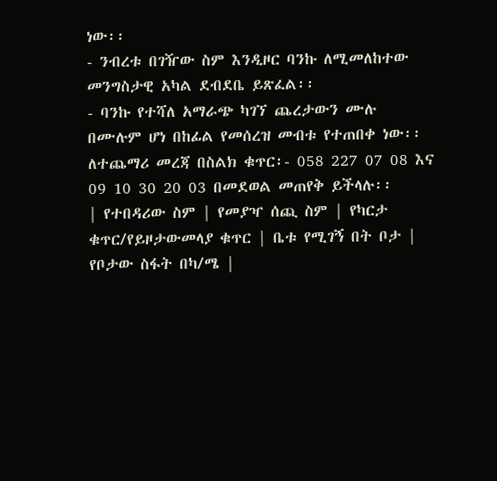ነው፡፡
- ንብረቱ በገዥው ስም እንዲዞር ባንኩ ለሚመለከተው መንግስታዊ አካል ደብደቤ ይጽፈል፡፡
- ባንኩ የተሻለ አማራጭ ካገኘ ጨረታውን ሙሉ በሙሉም ሆነ በከፊል የመሰረዝ መብቱ የተጠበቀ ነው፡፡
ለተጨማሪ መረጃ በስልክ ቁጥር፡- 058 227 07 08 እና 09 10 30 20 03 በመደወል መጠየቅ ይችላሉ፡፡
| የተበዳሪው ስም | የመያዣ ሰጪ ስም | የካርታ ቁጥር/የይዞታውመላያ ቁጥር | ቤቱ የሚገኝ በት ቦታ | የቦታው ስፋት በካ/ሜ |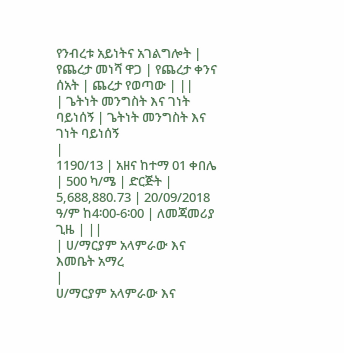የንብረቱ አይነትና አገልግሎት | የጨረታ መነሻ ዋጋ | የጨረታ ቀንና ሰአት | ጨረታ የወጣው | ||
| ጌትነት መንግስት እና ገነት ባይነሰኝ | ጌትነት መንግስት እና ገነት ባይነሰኝ
|
1190/13 | አዘና ከተማ 01 ቀበሌ | 500 ካ/ሜ | ድርጅት | 5,688,880.73 | 20/09/2018 ዓ/ም ከ4፡00-6፡00 | ለመጃመሪያ ጊዜ | ||
| ሀ/ማርያም አላምራው እና እመቤት አማረ
|
ሀ/ማርያም አላምራው እና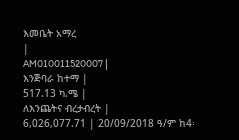እመቤት አማረ
|
AM010011520007 |
እንጅባራ ከተማ |
517.13 ካ.ሜ |
ለእንጨትና ብረታብረት |
6,026,077.71 | 20/09/2018 ዓ/ም ከ4፡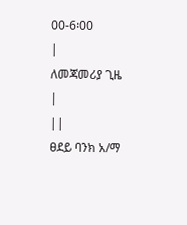00-6፡00
|
ለመጃመሪያ ጊዜ
|
||
ፀደይ ባንክ አ/ማ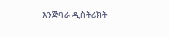እንጅባራ ዲስትሪክት